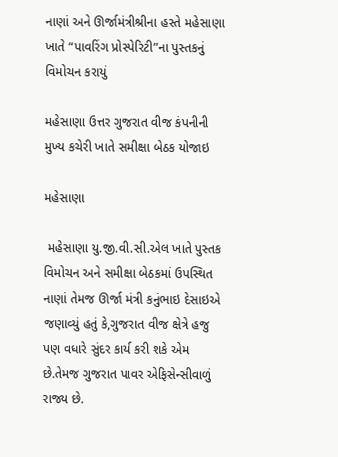નાણાં અને ઊર્જામંત્રીશ્રીના હસ્તે મહેસાણા ખાતે “પાવરિંગ પ્રોસ્પેરિટી”ના પુસ્તકનું વિમોચન કરાયું

મહેસાણા ઉત્તર ગુજરાત વીજ કંપનીની મુખ્ય કચેરી ખાતે સમીક્ષા બેઠક યોજાઇ

મહેસાણા

 મહેસાણા યુ.જી.વી.સી.એલ ખાતે પુસ્તક વિમોચન અને સમીક્ષા બેઠકમાં ઉપસ્થિત નાણાં તેમજ ઊર્જા મંત્રી કનુંભાઇ દેસાઇએ જણાવ્યું હતું કે,ગુજરાત વીજ ક્ષેત્રે હજુ પણ વધારે સુંદર કાર્ય કરી શકે એમ છે.તેમજ ગુજરાત પાવર એફિસેન્સીવાળું રાજ્ય છે.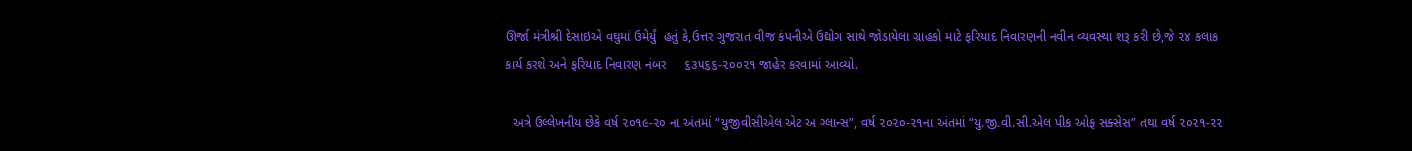ઊર્જા મંત્રીશ્રી દેસાઇએ વઘુમાં ઉમેર્યું  હતું કે,ઉત્તર ગુજરાત વીજ કંપનીએ ઉદ્યોગ સાથે જોડાયેલા ગ્રાહકો માટે ફરિયાદ નિવારણની નવીન વ્યવસ્થા શરૂ કરી છે,જે ૨૪ કલાક કાર્ય કરશે અને ફરિયાદ નિવારણ નંબર     ૬૩૫૬૬-૨૦૦૨૧ જાહેર કરવામાં આવ્યો.

  અત્રે ઉલ્લેખનીય છેકે વર્ષ ૨૦૧૯-૨૦ ના અંતમાં “યુજીવીસીએલ એટ અ ગ્લાન્સ”, વર્ષ ૨૦૨૦-૨૧ના અંતમાં “યુ.જી.વી.સી.એલ પીક ઓફ સક્સેસ” તથા વર્ષ ૨૦૨૧-૨૨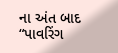ના અંત બાદ “પાવરિંગ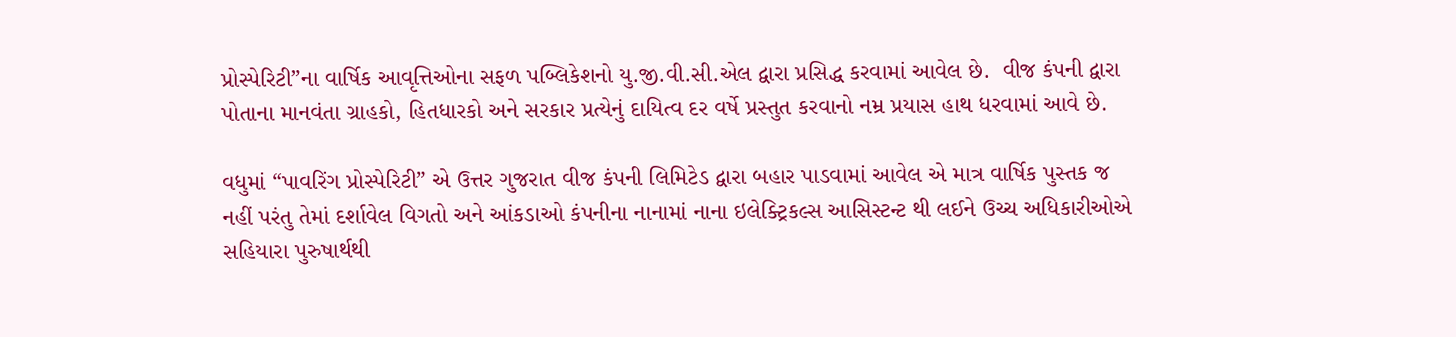પ્રોસ્પેરિટી”ના વાર્ષિક આવૃત્તિઓના સફળ પબ્લિકેશનો યુ.જી.વી.સી.એલ દ્વારા પ્રસિદ્ધ કરવામાં આવેલ છે.  વીજ કંપની દ્વારા પોતાના માનવંતા ગ્રાહકો, હિતધારકો અને સરકાર પ્રત્યેનું દાયિત્વ દર વર્ષે પ્રસ્તુત કરવાનો નમ્ર પ્રયાસ હાથ ધરવામાં આવે છે.

વધુમાં “પાવરિંગ પ્રોસ્પેરિટી” એ ઉત્તર ગુજરાત વીજ કંપની લિમિટેડ દ્વારા બહાર પાડવામાં આવેલ એ માત્ર વાર્ષિક પુસ્તક જ નહીં પરંતુ તેમાં દર્શાવેલ વિગતો અને આંકડાઓ કંપનીના નાનામાં નાના ઇલેક્ટ્રિકલ્સ આસિસ્ટન્ટ થી લઈને ઉચ્ચ અધિકારીઓએ સહિયારા પુરુષાર્થથી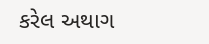કરેલ અથાગ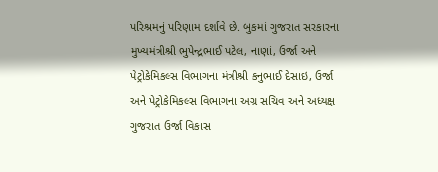પરિશ્રમનું પરિણામ દર્શાવે છે. બુકમાં ગુજરાત સરકારના મુખ્યમંત્રીશ્રી ભુપેન્દ્રભાઈ પટેલ, નાણાં, ઉર્જા અને પેટ્રોકેમિકલ્સ વિભાગના મંત્રીશ્રી કનુભાઈ દેસાઇ, ઉર્જા અને પેટ્રોકેમિકલ્સ વિભાગના અગ્ર સચિવ અને અધ્યક્ષ ગુજરાત ઉર્જા વિકાસ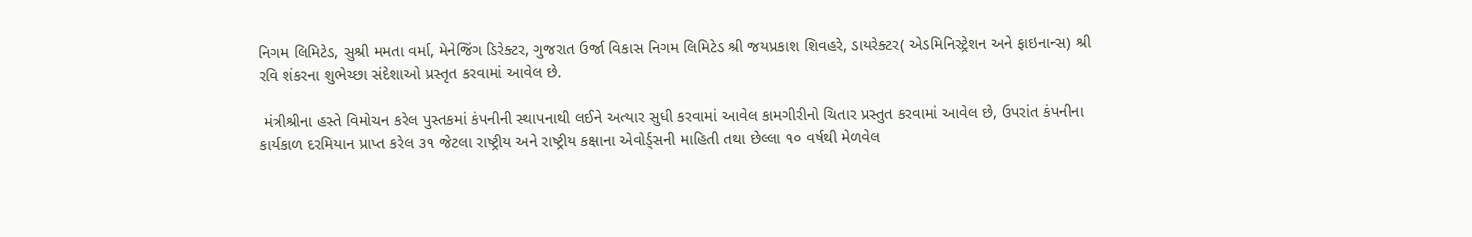નિગમ લિમિટેડ, સુશ્રી મમતા વર્મા, મેનેજિંગ ડિરેક્ટર, ગુજરાત ઉર્જા વિકાસ નિગમ લિમિટેડ શ્રી જયપ્રકાશ શિવહરે, ડાયરેક્ટર( એડમિનિસ્ટ્રેશન અને ફાઇનાન્સ) શ્રી રવિ શંકરના શુભેચ્છા સંદેશાઓ પ્રસ્તૃત કરવામાં આવેલ છે.

 મંત્રીશ્રીના હસ્તે વિમોચન કરેલ પુસ્તકમાં કંપનીની સ્થાપનાથી લઈને અત્યાર સુધી કરવામાં આવેલ કામગીરીનો ચિતાર પ્રસ્તુત કરવામાં આવેલ છે, ઉપરાંત કંપનીના કાર્યકાળ દરમિયાન પ્રાપ્ત કરેલ ૩૧ જેટલા રાષ્ટ્રીય અને રાષ્ટ્રીય કક્ષાના એવોર્ડ્સની માહિતી તથા છેલ્લા ૧૦ વર્ષથી મેળવેલ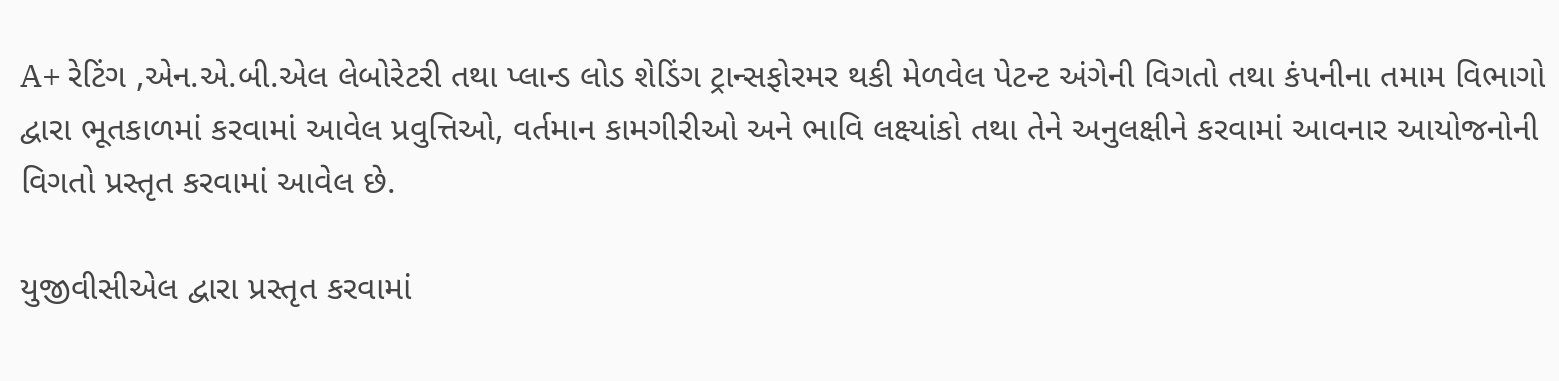A+ રેટિંગ ,એન.એ.બી.એલ લેબોરેટરી તથા પ્લાન્ડ લોડ શેડિંગ ટ્રાન્સફોરમર થકી મેળવેલ પેટન્ટ અંગેની વિગતો તથા કંપનીના તમામ વિભાગો દ્વારા ભૂતકાળમાં કરવામાં આવેલ પ્રવુત્તિઓ, વર્તમાન કામગીરીઓ અને ભાવિ લક્ષ્યાંકો તથા તેને અનુલક્ષીને કરવામાં આવનાર આયોજનોની વિગતો પ્રસ્તૃત કરવામાં આવેલ છે.

યુજીવીસીએલ દ્વારા પ્રસ્તૃત કરવામાં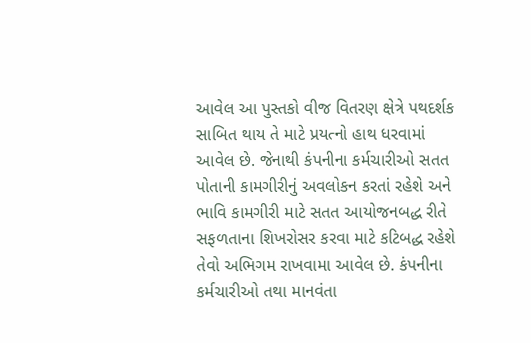આવેલ આ પુસ્તકો વીજ વિતરણ ક્ષેત્રે પથદર્શક સાબિત થાય તે માટે પ્રયત્નો હાથ ધરવામાં આવેલ છે. જેનાથી કંપનીના કર્મચારીઓ સતત પોતાની કામગીરીનું અવલોકન કરતાં રહેશે અને ભાવિ કામગીરી માટે સતત આયોજનબદ્ધ રીતે સફળતાના શિખરોસર કરવા માટે કટિબદ્ધ રહેશે તેવો અભિગમ રાખવામા આવેલ છે. કંપનીના કર્મચારીઓ તથા માનવંતા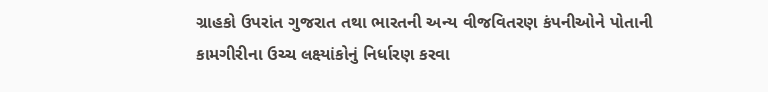ગ્રાહકો ઉપરાંત ગુજરાત તથા ભારતની અન્ય વીજવિતરણ કંપનીઓને પોતાની કામગીરીના ઉચ્ચ લક્ષ્યાંકોનું નિર્ધારણ કરવા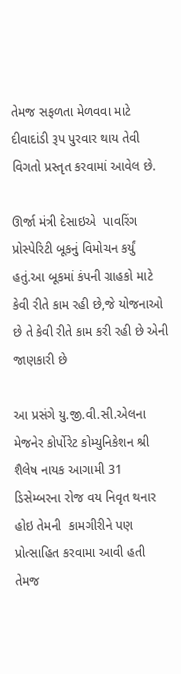તેમજ સફળતા મેળવવા માટે દીવાદાંડી રૂપ પુરવાર થાય તેવી વિગતો પ્રસ્તૃત કરવામાં આવેલ છે.

ઊર્જા મંત્રી દેસાઇએ  પાવરિંગ પ્રોસ્પેરિટી બૂકનું વિમોચન કર્યું હતું.આ બૂકમાં કંપની ગ્રાહકો માટે કેવી રીતે કામ રહી છે,જે યોજનાઓ છે તે કેવી રીતે કામ કરી રહી છે એની જાણકારી છે

આ પ્રસંગે યુ.જી.વી.સી.એલના મેજનેર કોર્પોરેટ કોમ્યુનિકેશન શ્રી શૈલેષ નાયક આગામી 31 ડિસેમ્બરના રોજ વય નિવૃત થનાર હોઇ તેમની  કામગીરીને પણ પ્રોત્સાહિત કરવામા આવી હતી તેમજ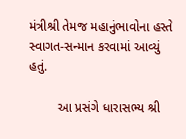મંત્રીશ્રી તેમજ મહાનુંભાવોના હસ્તે સ્વાગત-સન્માન કરવામાં આવ્યું હતું.

        આ પ્રસંગે ધારાસભ્ય શ્રી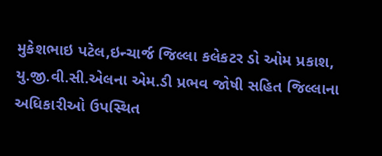મુકેશભાઇ પટેલ,ઇન્ચાર્જ જિલ્લા કલેકટર ડો ઓમ પ્રકાશ, યુ.જી.વી.સી.એલના એમ.ડી પ્રભવ જોષી સહિત જિલ્લાના અધિકારીઓ ઉપસ્થિત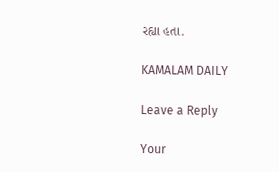રહ્યા હતા.

KAMALAM DAILY

Leave a Reply

Your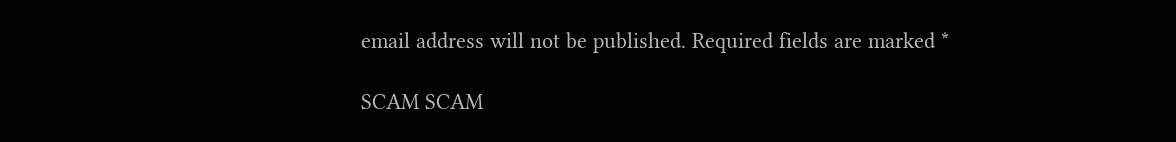email address will not be published. Required fields are marked *

SCAM SCAM